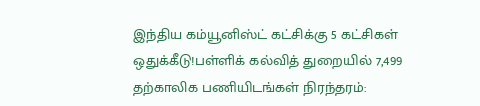இந்திய கம்யூனிஸ்ட் கட்சிக்கு 5 கட்சிகள் ஒதுக்கீடு!பள்ளிக் கல்வித் துறையில் 7,499 தற்காலிக பணியிடங்கள் நிரந்தரம்: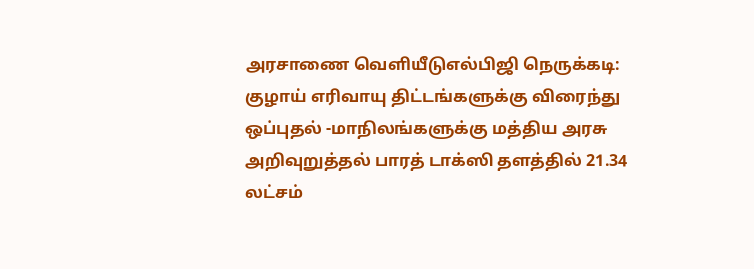அரசாணை வெளியீடுஎல்பிஜி நெருக்கடி: குழாய் எரிவாயு திட்டங்களுக்கு விரைந்து ஒப்புதல் -மாநிலங்களுக்கு மத்திய அரசு அறிவுறுத்தல் பாரத் டாக்ஸி தளத்தில் 21.34 லட்சம்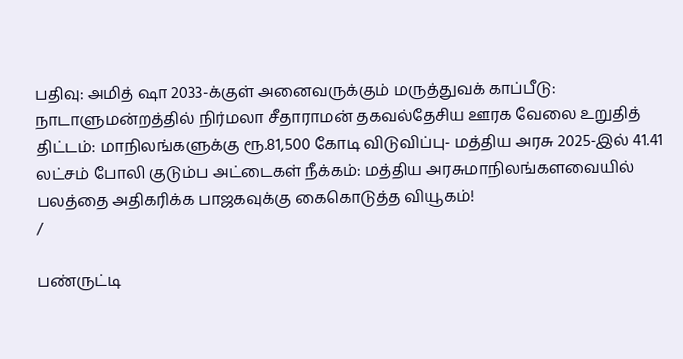பதிவு: அமித் ஷா 2033-க்குள் அனைவருக்கும் மருத்துவக் காப்பீடு: நாடாளுமன்றத்தில் நிர்மலா சீதாராமன் தகவல்தேசிய ஊரக வேலை உறுதித் திட்டம்: மாநிலங்களுக்கு ரூ.81,500 கோடி விடுவிப்பு- மத்திய அரசு 2025-இல் 41.41 லட்சம் போலி குடும்ப அட்டைகள் நீக்கம்: மத்திய அரசுமாநிலங்களவையில் பலத்தை அதிகரிக்க பாஜகவுக்கு கைகொடுத்த வியூகம்!
/

பண்ருட்டி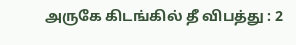அருகே கிடங்கில் தீ விபத்து : 2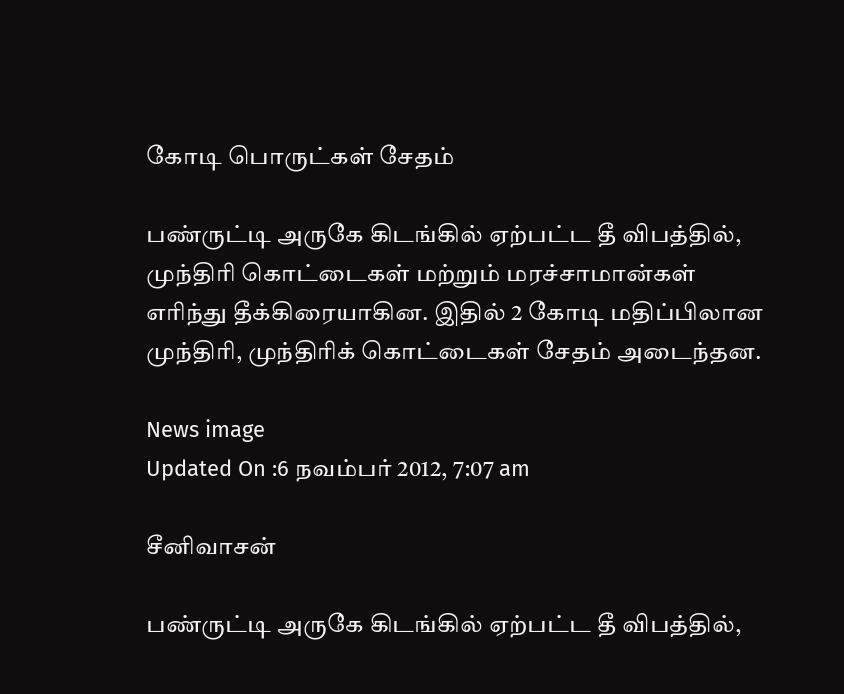கோடி பொருட்கள் சேதம்

பண்ருட்டி அருகே கிடங்கில் ஏற்பட்ட தீ விபத்தில், முந்திரி கொட்டைகள் மற்றும் மரச்சாமான்கள் எரிந்து தீக்கிரையாகின. இதில் 2 கோடி மதிப்பிலான முந்திரி, முந்திரிக் கொட்டைகள் சேதம் அடைந்தன.

News image
Updated On :6 நவம்பர் 2012, 7:07 am

சீனிவாசன்

பண்ருட்டி அருகே கிடங்கில் ஏற்பட்ட தீ விபத்தில்,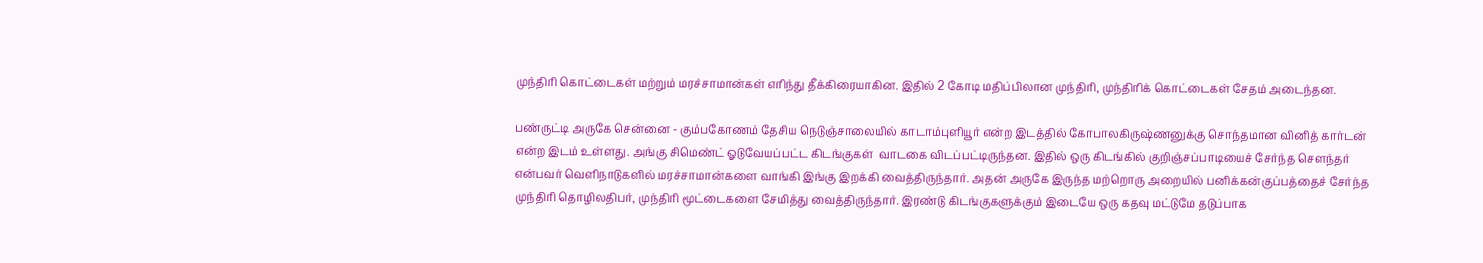முந்திரி கொட்டைகள் மற்றும் மரச்சாமான்கள் எரிந்து தீக்கிரையாகின. இதில் 2 கோடி மதிப்பிலான முந்திரி, முந்திரிக் கொட்டைகள் சேதம் அடைந்தன.

பண்ருட்டி அருகே சென்னை - கும்பகோணம் தேசிய நெடுஞ்சாலையில் காடாம்புளியூர் என்ற இடத்தில் கோபாலகிருஷ்ணனுக்கு சொந்தமான வினித் கார்டன் என்ற இடம் உள்ளது. அங்கு சிமெண்ட் ஓடுவேயப்பட்ட கிடங்குகள்  வாடகை விடப்பட்டிருந்தன. இதில் ஒரு கிடங்கில் குறிஞ்சப்பாடியைச் சேர்ந்த சௌந்தர் என்பவர் வெளிநாடுகளில் மரச்சாமான்களை வாங்கி இங்கு இறக்கி வைத்திருந்தார். அதன் அருகே இருந்த மற்றொரு அறையில் பனிக்கன்குப்பத்தைச் சேர்ந்த முந்திரி தொழிலதிபர், முந்திரி மூட்டைகளை சேமித்து வைத்திருந்தார். இரண்டு கிடங்குகளுக்கும் இடையே ஒரு கதவு மட்டுமே தடுப்பாக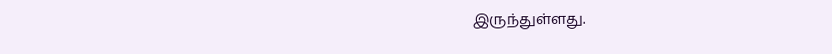இருந்துள்ளது.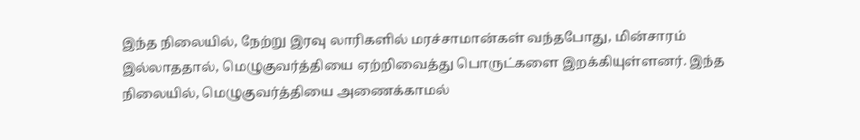இந்த நிலையில், நேற்று இரவு லாரிகளில் மரச்சாமான்கள் வந்தபோது, மின்சாரம் இல்லாததால், மெழுகுவர்த்தியை ஏற்றிவைத்து பொருட்களை இறக்கியுள்ளனர். இந்த நிலையில், மெழுகுவர்த்தியை அணைக்காமல்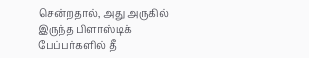சென்றதால், அது அருகில் இருந்த பிளாஸ்டிக் பேப்பர்களில் தீ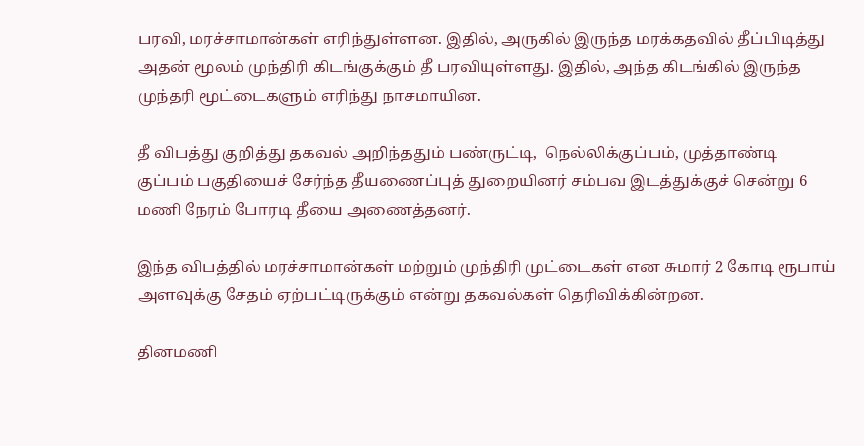பரவி, மரச்சாமான்கள் எரிந்துள்ளன. இதில், அருகில் இருந்த மரக்கதவில் தீப்பிடித்து அதன் மூலம் முந்திரி கிடங்குக்கும் தீ பரவியுள்ளது. இதில், அந்த கிடங்கில் இருந்த முந்தரி மூட்டைகளும் எரிந்து நாசமாயின.

தீ விபத்து குறித்து தகவல் அறிந்ததும் பண்ருட்டி,  நெல்லிக்குப்பம், முத்தாண்டி குப்பம் பகுதியைச் சேர்ந்த தீயணைப்புத் துறையினர் சம்பவ இடத்துக்குச் சென்று 6 மணி நேரம் போரடி தீயை அணைத்தனர்.

இந்த விபத்தில் மரச்சாமான்கள் மற்றும் முந்திரி முட்டைகள் என சுமார் 2 கோடி ரூபாய் அளவுக்கு சேதம் ஏற்பட்டிருக்கும் என்று தகவல்கள் தெரிவிக்கின்றன.

தினமணி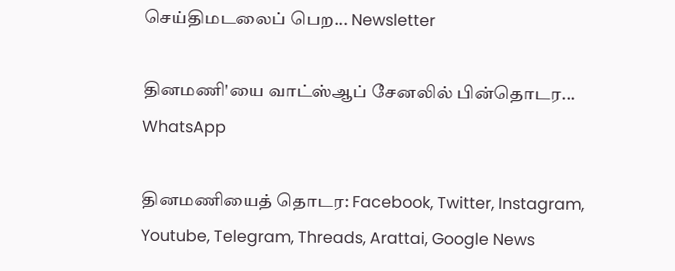செய்திமடலைப் பெற... Newsletter

தினமணி'யை வாட்ஸ்ஆப் சேனலில் பின்தொடர... WhatsApp

தினமணியைத் தொடர: Facebook, Twitter, Instagram, Youtube, Telegram, Threads, Arattai, Google News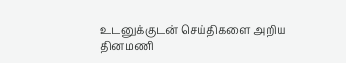உடனுக்குடன் செய்திகளை அறிய தினமணி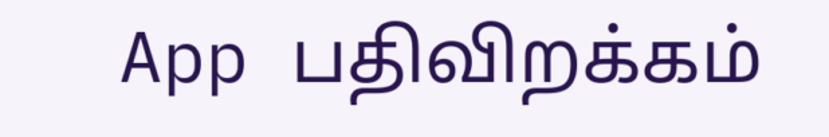App பதிவிறக்கம்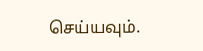செய்யவும்.